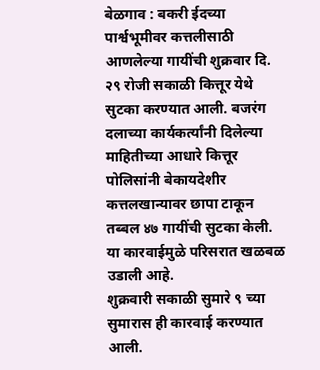बेळगाव : बकरी ईदच्या पार्श्वभूमीवर कत्तलीसाठी आणलेल्या गायींची शुक्रवार दि. २९ रोजी सकाळी कित्तूर येथे सुटका करण्यात आली. बजरंग दलाच्या कार्यकर्त्यांनी दिलेल्या माहितीच्या आधारे कित्तूर पोलिसांनी बेकायदेशीर कत्तलखान्यावर छापा टाकून तब्बल ४७ गायींची सुटका केली. या कारवाईमुळे परिसरात खळबळ उडाली आहे.
शुक्रवारी सकाळी सुमारे ९ च्या सुमारास ही कारवाई करण्यात आली.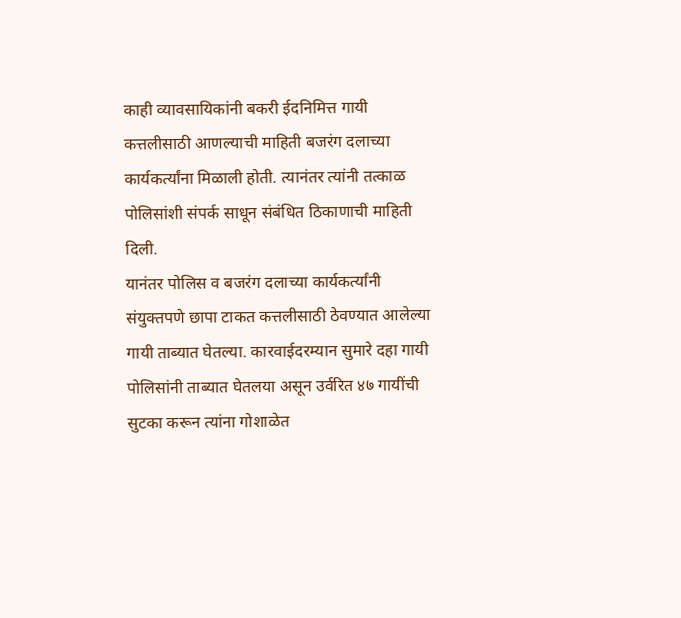काही व्यावसायिकांनी बकरी ईदनिमित्त गायी कत्तलीसाठी आणल्याची माहिती बजरंग दलाच्या कार्यकर्त्यांना मिळाली होती. त्यानंतर त्यांनी तत्काळ पोलिसांशी संपर्क साधून संबंधित ठिकाणाची माहिती दिली.
यानंतर पोलिस व बजरंग दलाच्या कार्यकर्त्यांनी संयुक्तपणे छापा टाकत कत्तलीसाठी ठेवण्यात आलेल्या गायी ताब्यात घेतल्या. कारवाईदरम्यान सुमारे दहा गायी पोलिसांनी ताब्यात घेतलया असून उर्वरित ४७ गायींची सुटका करून त्यांना गोशाळेत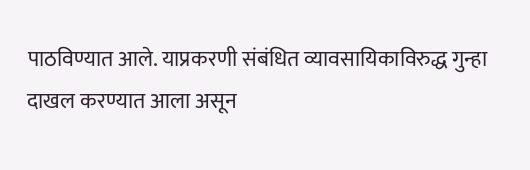पाठविण्यात आले. याप्रकरणी संबंधित व्यावसायिकाविरुद्ध गुन्हा दाखल करण्यात आला असून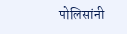पोलिसांनी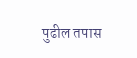पुढील तपास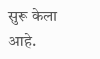सुरू केला आहे.